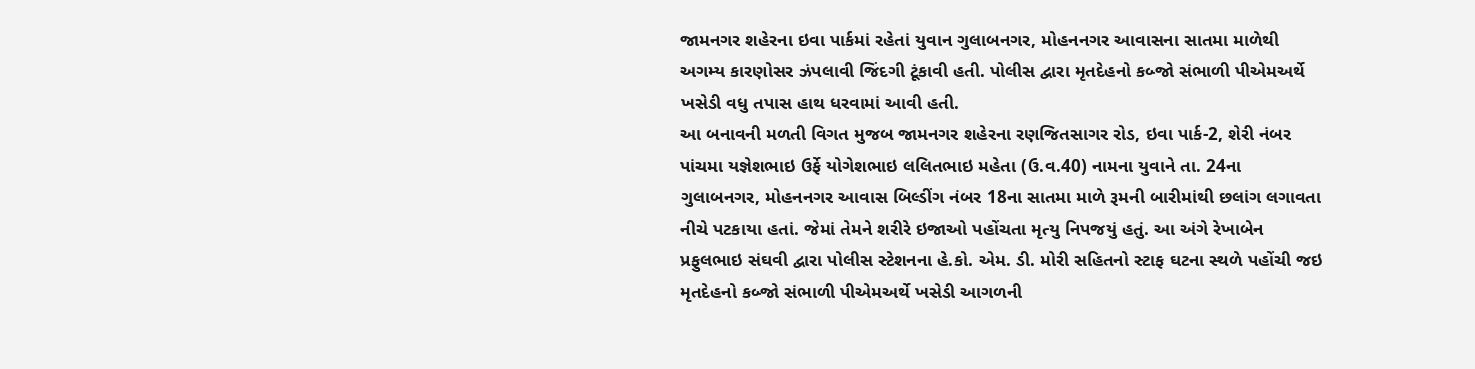જામનગર શહેરના ઇવા પાર્કમાં રહેતાં યુવાન ગુલાબનગર, મોહનનગર આવાસના સાતમા માળેથી અગમ્ય કારણોસર ઝંપલાવી જિંદગી ટૂંકાવી હતી. પોલીસ દ્વારા મૃતદેહનો કબ્જો સંભાળી પીએમઅર્થે ખસેડી વધુ તપાસ હાથ ધરવામાં આવી હતી.
આ બનાવની મળતી વિગત મુજબ જામનગર શહેરના રણજિતસાગર રોડ, ઇવા પાર્ક-2, શેરી નંબર પાંચમા યજ્ઞેશભાઇ ઉર્ફે યોગેશભાઇ લલિતભાઇ મહેતા (ઉ.વ.40) નામના યુવાને તા. 24ના ગુલાબનગર, મોહનનગર આવાસ બિલ્ડીંગ નંબર 18ના સાતમા માળે રૂમની બારીમાંથી છલાંગ લગાવતા નીચે પટકાયા હતાં. જેમાં તેમને શરીરે ઇજાઓ પહોંચતા મૃત્યુ નિપજયું હતું. આ અંગે રેખાબેન પ્રફુલભાઇ સંઘવી દ્વારા પોલીસ સ્ટેશનના હે.કો. એમ. ડી. મોરી સહિતનો સ્ટાફ ઘટના સ્થળે પહોંચી જઇ મૃતદેહનો કબ્જો સંભાળી પીએમઅર્થે ખસેડી આગળની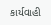કાર્યવાહી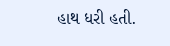હાથ ધરી હતી.